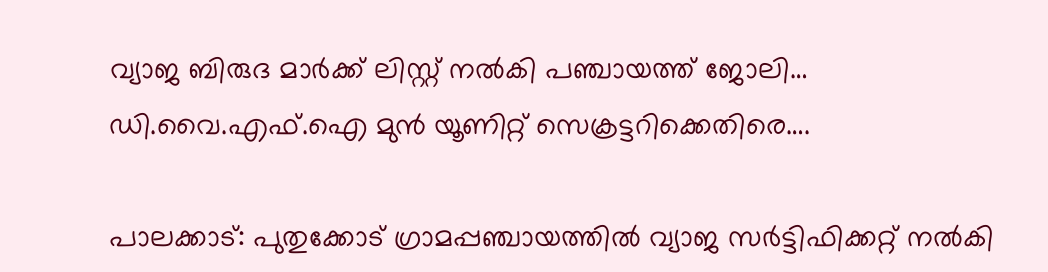വ്യാജ ബിരുദ മാർക്ക് ലിസ്റ്റ് നൽകി പഞ്ചായത്ത് ജോലി… ഡി.വൈ.എഫ്.ഐ മുൻ യൂണിറ്റ് സെക്രട്ടറിക്കെതിരെ….

പാലക്കാട്: പുതുക്കോട് ഗ്രാമപ്പഞ്ചായത്തിൽ വ്യാജ സർട്ടിഫിക്കറ്റ് നൽകി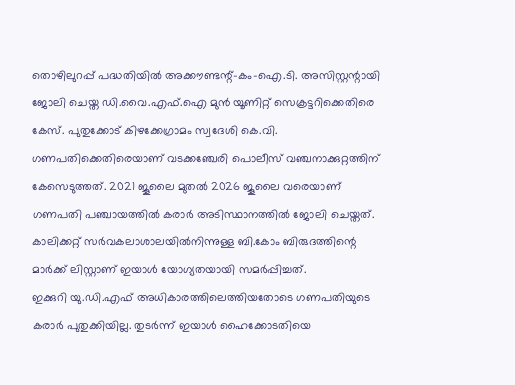തൊഴിലുറപ്പ് പദ്ധതിയിൽ അക്കൗണ്ടന്റ്-കം-ഐ.ടി. അസിസ്റ്റന്റായി ജോലി ചെയ്ത ഡി.വൈ.എഫ്.ഐ മുൻ യൂണിറ്റ് സെക്രട്ടറിക്കെതിരെ കേസ്. പുതുക്കോട് കിഴക്കേഗ്രാമം സ്വദേശി കെ.വി. ഗണപതിക്കെതിരെയാണ് വടക്കഞ്ചേരി പൊലീസ് വഞ്ചനാക്കുറ്റത്തിന് കേസെടുത്തത്. 2021 ജൂലൈ മുതൽ 2026 ജൂലൈ വരെയാണ് ഗണപതി പഞ്ചായത്തിൽ കരാർ അടിസ്ഥാനത്തിൽ ജോലി ചെയ്തത്. കാലിക്കറ്റ് സർവകലാശാലയിൽനിന്നുള്ള ബി.കോം ബിരുദത്തിന്റെ മാർക്ക് ലിസ്റ്റാണ് ഇയാൾ യോഗ്യതയായി സമർപ്പിച്ചത്.
ഇക്കുറി യു.ഡി.എഫ് അധികാരത്തിലെത്തിയതോടെ ഗണപതിയുടെ കരാർ പുതുക്കിയില്ല. തുടർന്ന് ഇയാൾ ഹൈക്കോടതിയെ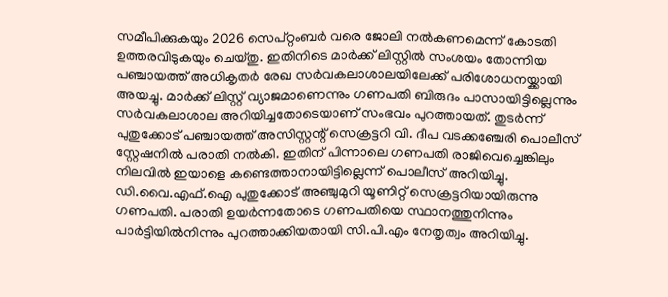സമീപിക്കുകയും 2026 സെപ്റ്റംബർ വരെ ജോലി നൽകണമെന്ന് കോടതി ഉത്തരവിടുകയും ചെയ്തു. ഇതിനിടെ മാർക്ക് ലിസ്റ്റിൽ സംശയം തോന്നിയ പഞ്ചായത്ത് അധികൃതർ രേഖ സർവകലാശാലയിലേക്ക് പരിശോധനയ്ക്കായി അയച്ചു. മാർക്ക് ലിസ്റ്റ് വ്യാജമാണെന്നും ഗണപതി ബിരുദം പാസായിട്ടില്ലെന്നും സർവകലാശാല അറിയിച്ചതോടെയാണ് സംഭവം പുറത്തായത്. തുടർന്ന് പുതുക്കോട് പഞ്ചായത്ത് അസിസ്റ്റന്റ് സെക്രട്ടറി വി. ദീപ വടക്കഞ്ചേരി പൊലീസ് സ്റ്റേഷനിൽ പരാതി നൽകി. ഇതിന് പിന്നാലെ ഗണപതി രാജിവെച്ചെങ്കിലും നിലവിൽ ഇയാളെ കണ്ടെത്താനായിട്ടില്ലെന്ന് പൊലീസ് അറിയിച്ചു. ഡി.വൈ.എഫ്.ഐ പുതുക്കോട് അഞ്ചുമുറി യൂണിറ്റ് സെക്രട്ടറിയായിരുന്നു ഗണപതി. പരാതി ഉയർന്നതോടെ ഗണപതിയെ സ്ഥാനത്തുനിന്നും പാർട്ടിയിൽനിന്നും പുറത്താക്കിയതായി സി.പി.എം നേതൃത്വം അറിയിച്ചു.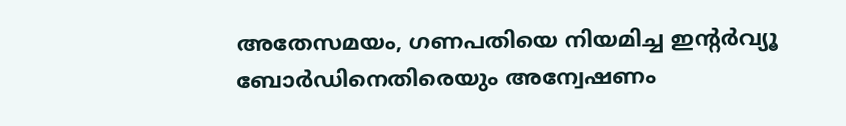അതേസമയം, ഗണപതിയെ നിയമിച്ച ഇന്റർവ്യൂ ബോർഡിനെതിരെയും അന്വേഷണം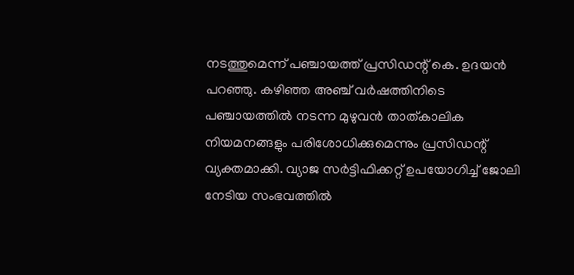നടത്തുമെന്ന് പഞ്ചായത്ത് പ്രസിഡന്റ് കെ. ഉദയൻ പറഞ്ഞു. കഴിഞ്ഞ അഞ്ച് വർഷത്തിനിടെ പഞ്ചായത്തിൽ നടന്ന മുഴുവൻ താത്കാലിക നിയമനങ്ങളും പരിശോധിക്കുമെന്നും പ്രസിഡന്റ് വ്യക്തമാക്കി. വ്യാജ സർട്ടിഫിക്കറ്റ് ഉപയോഗിച്ച് ജോലി നേടിയ സംഭവത്തിൽ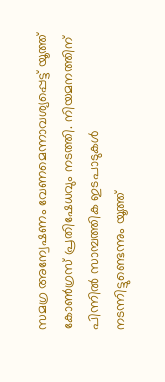സമഗ്ര അന്വേഷണം വേണമെന്നാവശ്യപ്പെട്ട് യൂത്ത് കോൺഗ്രസ് പ്രതിഷേധവും നടത്തി. നിയമനത്തിന് പിന്നിൽ സാമ്പത്തിക ഇടപാടുകൾ നടന്നിട്ടുണ്ടെന്നും യൂത്ത്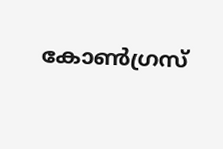കോൺഗ്രസ്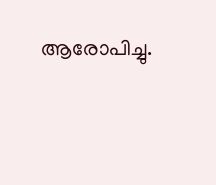ആരോപിച്ചു.